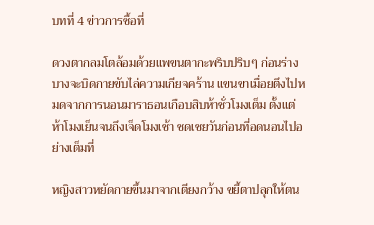บทที่ 4 ข่าวการซื้อที่

ดวงตากลมโตล้อมด้วยแพขนตากะพริบปริบๆ ก่อนร่างบางจะบิดกายขับไล่ความเกียจคร้าน แขนขาเมื่อยตึงไปหมดจากการนอนมาราธอนเกือบสิบห้าชั่วโมงเต็ม ตั้งแต่ห้าโมงเย็นจนถึงเจ็ดโมงเช้า ชดเชยวันก่อนที่อดนอนไปอย่างเต็มที่

หญิงสาวหยัดกายขึ้นมาจากเตียงกว้าง ขยี้ตาปลุกให้ตน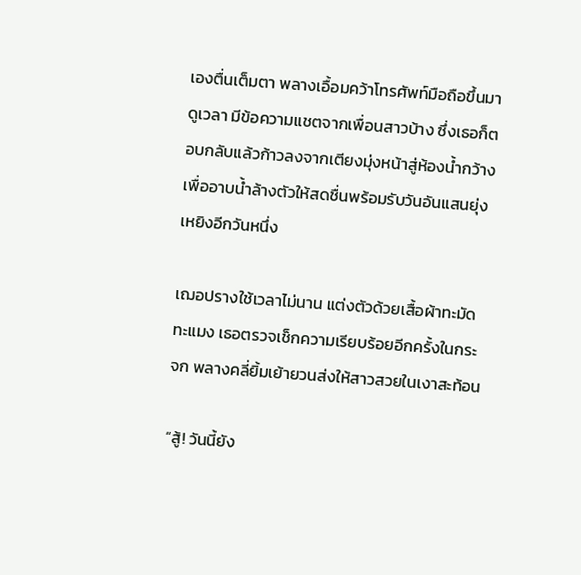เองตื่นเต็มตา พลางเอื้อมคว้าโทรศัพท์มือถือขึ้นมาดูเวลา มีข้อความแชตจากเพื่อนสาวบ้าง ซึ่งเธอก็ตอบกลับแล้วก้าวลงจากเตียงมุ่งหน้าสู่ห้องน้ำกว้าง เพื่ออาบน้ำล้างตัวให้สดชื่นพร้อมรับวันอันแสนยุ่งเหยิงอีกวันหนึ่ง

เฌอปรางใช้เวลาไม่นาน แต่งตัวด้วยเสื้อผ้าทะมัดทะแมง เธอตรวจเช็กความเรียบร้อยอีกครั้งในกระจก พลางคลี่ยิ้มเย้ายวนส่งให้สาวสวยในเงาสะท้อน

“สู้! วันนี้ยัง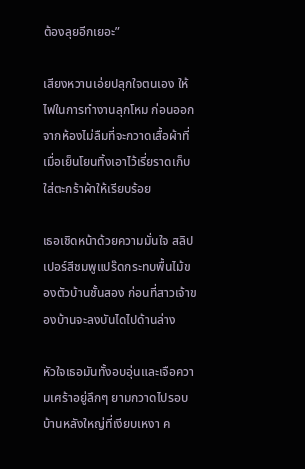ต้องลุยอีกเยอะ”

เสียงหวานเอ่ยปลุกใจตนเอง ให้ไฟในการทำงานลุกโหม ก่อนออกจากห้องไม่ลืมที่จะกวาดเสื้อผ้าที่เมื่อเย็นโยนทิ้งเอาไว้เรี่ยราดเก็บใส่ตะกร้าผ้าให้เรียบร้อย

เธอเชิดหน้าด้วยความมั่นใจ สลิปเปอร์สีชมพูแปร๊ดกระทบพื้นไม้ของตัวบ้านชั้นสอง ก่อนที่สาวเจ้าของบ้านจะลงบันไดไปด้านล่าง

หัวใจเธอมันทั้งอบอุ่นและเจือความเศร้าอยู่ลึกๆ ยามกวาดไปรอบบ้านหลังใหญ่ที่เงียบเหงา ค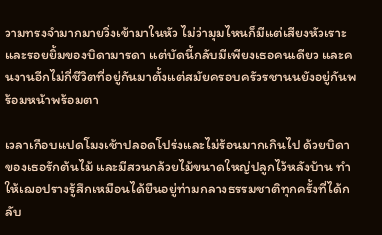วามทรงจำมากมายวิ่งเข้ามาในหัว ไม่ว่ามุมไหนก็มีแต่เสียงหัวเราะและรอยยิ้มของบิดามารดา แต่บัดนี้กลับมีเพียงเธอคนเดียว และคนงานอีกไม่กี่ชีวิตที่อยู่กันมาตั้งแต่สมัยครอบครัวรชานนยังอยู่กันพร้อมหน้าพร้อมตา

เวลาเกือบแปดโมงเช้าปลอดโปร่งและไม่ร้อนมากเกินไป ด้วยบิดาของเธอรักต้นไม้ และมีสวนกล้วยไม้ขนาดใหญ่ปลูกไว้หลังบ้าน ทำให้เฌอปรางรู้สึกเหมือนได้ยืนอยู่ท่ามกลางธรรมชาติทุกครั้งที่ได้กลับ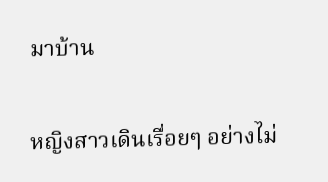มาบ้าน

หญิงสาวเดินเรื่อยๆ อย่างไม่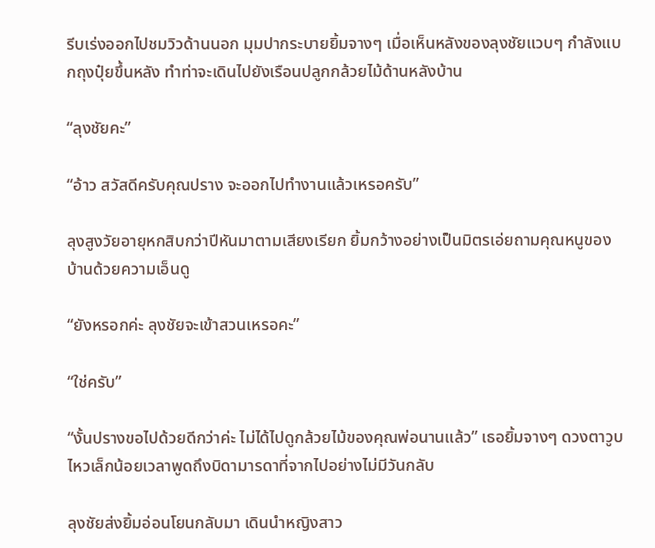รีบเร่งออกไปชมวิวด้านนอก มุมปากระบายยิ้มจางๆ เมื่อเห็นหลังของลุงชัยแวบๆ กำลังแบกถุงปุ๋ยขึ้นหลัง ทำท่าจะเดินไปยังเรือนปลูกกล้วยไม้ด้านหลังบ้าน

“ลุงชัยคะ”

“อ้าว สวัสดีครับคุณปราง จะออกไปทำงานแล้วเหรอครับ”

ลุงสูงวัยอายุหกสิบกว่าปีหันมาตามเสียงเรียก ยิ้มกว้างอย่างเป็นมิตรเอ่ยถามคุณหนูของบ้านด้วยความเอ็นดู

“ยังหรอกค่ะ ลุงชัยจะเข้าสวนเหรอคะ”

“ใช่ครับ”

“งั้นปรางขอไปด้วยดีกว่าค่ะ ไม่ได้ไปดูกล้วยไม้ของคุณพ่อนานแล้ว” เธอยิ้มจางๆ ดวงตาวูบไหวเล็กน้อยเวลาพูดถึงบิดามารดาที่จากไปอย่างไม่มีวันกลับ

ลุงชัยส่งยิ้มอ่อนโยนกลับมา เดินนำหญิงสาว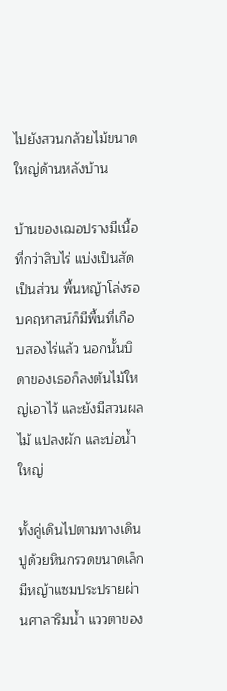ไปยังสวนกล้วยไม้ขนาดใหญ่ด้านหลังบ้าน

บ้านของเฌอปรางมีเนื้อที่กว่าสิบไร่ แบ่งเป็นสัดเป็นส่วน พื้นหญ้าโล่งรอบคฤหาสน์ก็มีพื้นที่เกือบสองไร่แล้ว นอกนั้นบิดาของเธอก็ลงต้นไม้ใหญ่เอาไว้ และยังมีสวนผลไม้ แปลงผัก และบ่อน้ำใหญ่

ทั้งคู่เดินไปตามทางเดินปูด้วยหินกรวดขนาดเล็ก มีหญ้าแซมประปรายผ่านศาลาริมน้ำ แววตาของ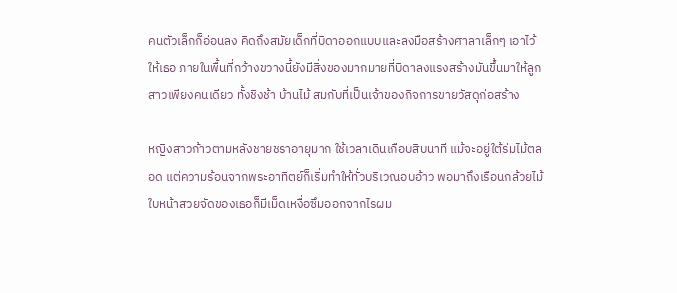คนตัวเล็กก็อ่อนลง คิดถึงสมัยเด็กที่บิดาออกแบบและลงมือสร้างศาลาเล็กๆ เอาไว้ให้เธอ ภายในพื้นที่กว้างขวางนี้ยังมีสิ่งของมากมายที่บิดาลงแรงสร้างมันขึ้นมาให้ลูกสาวเพียงคนเดียว ทั้งชิงช้า บ้านไม้ สมกับที่เป็นเจ้าของกิจการขายวัสดุก่อสร้าง

หญิงสาวก้าวตามหลังชายชราอายุมาก ใช้เวลาเดินเกือบสิบนาที แม้จะอยู่ใต้ร่มไม้ตลอด แต่ความร้อนจากพระอาทิตย์ก็เริ่มทำให้ทั่วบริเวณอบอ้าว พอมาถึงเรือนกล้วยไม้ ใบหน้าสวยจัดของเธอก็มีเม็ดเหงื่อซึมออกจากไรผม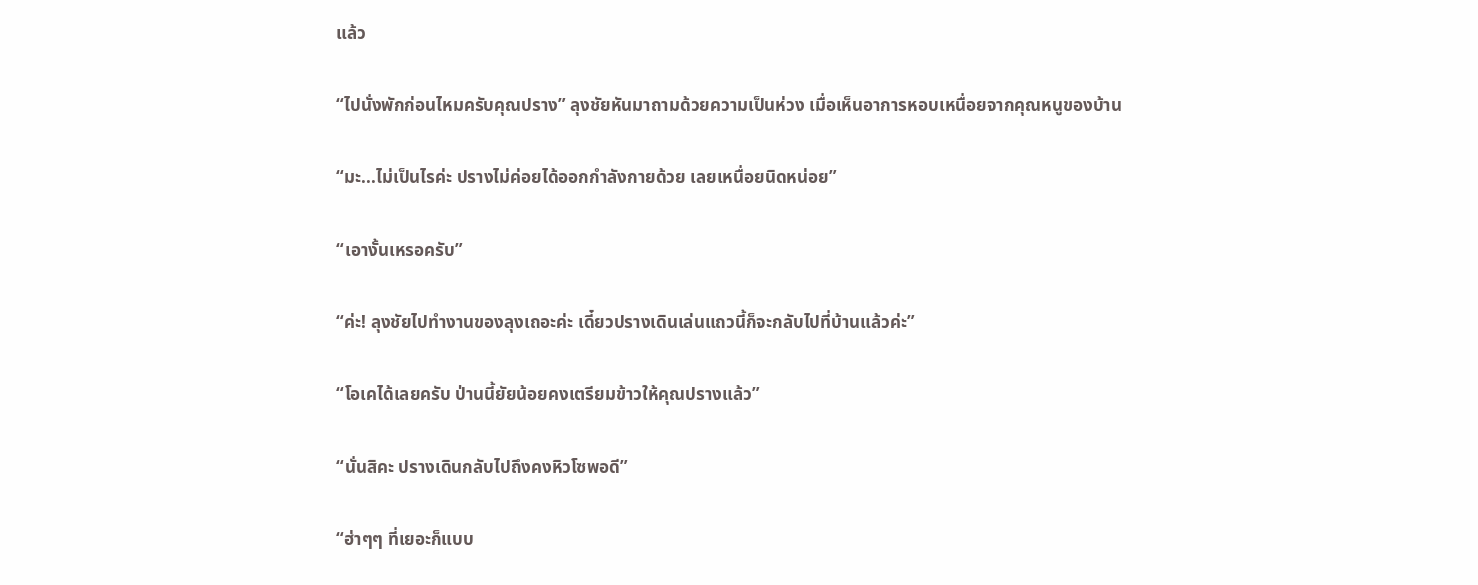แล้ว

“ไปนั่งพักก่อนไหมครับคุณปราง” ลุงชัยหันมาถามด้วยความเป็นห่วง เมื่อเห็นอาการหอบเหนื่อยจากคุณหนูของบ้าน

“มะ...ไม่เป็นไรค่ะ ปรางไม่ค่อยได้ออกกำลังกายด้วย เลยเหนื่อยนิดหน่อย”

“เอางั้นเหรอครับ”

“ค่ะ! ลุงชัยไปทำงานของลุงเถอะค่ะ เดี๋ยวปรางเดินเล่นแถวนี้ก็จะกลับไปที่บ้านแล้วค่ะ”

“โอเคได้เลยครับ ป่านนี้ยัยน้อยคงเตรียมข้าวให้คุณปรางแล้ว”

“นั่นสิคะ ปรางเดินกลับไปถึงคงหิวโซพอดี”

“ฮ่าๆๆ ที่เยอะก็แบบ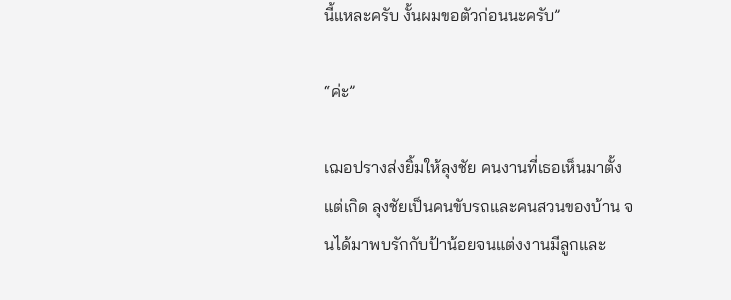นี้แหละครับ งั้นผมขอตัวก่อนนะครับ”

“ค่ะ”

เฌอปรางส่งยิ้มให้ลุงชัย คนงานที่เธอเห็นมาตั้งแต่เกิด ลุงชัยเป็นคนขับรถและคนสวนของบ้าน จนได้มาพบรักกับป้าน้อยจนแต่งงานมีลูกและ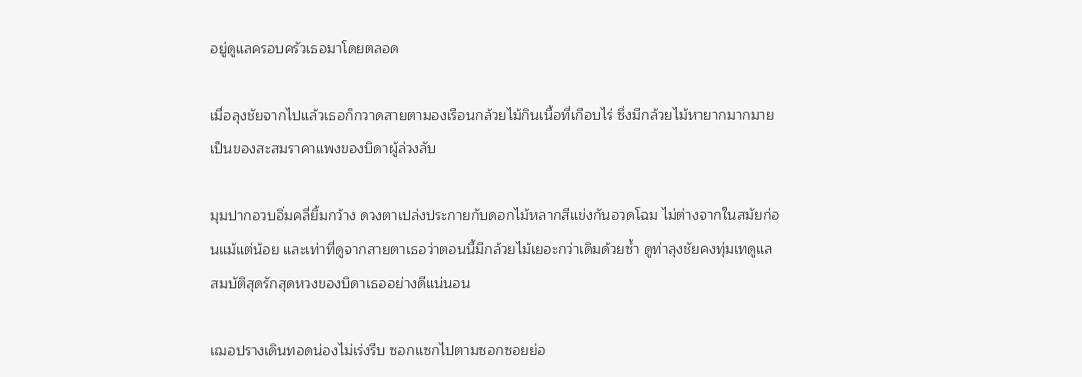อยู่ดูแลครอบครัวเธอมาโดยตลอด

เมื่อลุงชัยจากไปแล้วเธอก็กวาดสายตามองเรือนกล้วยไม้กินเนื้อที่เกือบไร่ ซึ่งมีกล้วยไม้หายากมากมายเป็นของสะสมราคาแพงของบิดาผู้ล่วงลับ

มุมปากอวบอิ่มคลี่ยิ้มกว้าง ดวงตาเปล่งประกายกับดอกไม้หลากสีแข่งกันอวดโฉม ไม่ต่างจากในสมัยก่อนแม้แต่น้อย และเท่าที่ดูจากสายตาเธอว่าตอนนี้มีกล้วยไม้เยอะกว่าเดิมด้วยซ้ำ ดูท่าลุงชัยคงทุ่มเทดูแลสมบัติสุดรักสุดหวงของบิดาเธออย่างดีแน่นอน

เฌอปรางเดินทอดน่องไม่เร่งรีบ ซอกแซกไปตามซอกซอยย่อ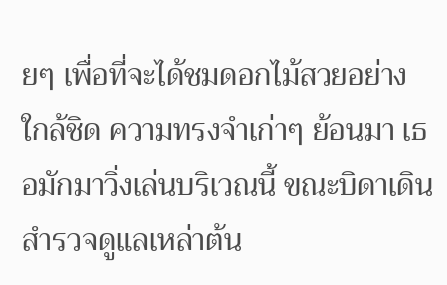ยๆ เพื่อที่จะได้ชมดอกไม้สวยอย่างใกล้ชิด ความทรงจำเก่าๆ ย้อนมา เธอมักมาวิ่งเล่นบริเวณนี้ ขณะบิดาเดินสำรวจดูแลเหล่าต้น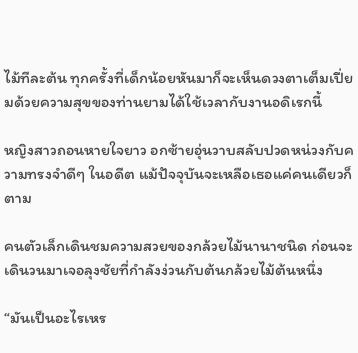ไม้ทีละต้น ทุกครั้งที่เด็กน้อยหันมาก็จะเห็นดวงตาเต็มเปี่ยมด้วยความสุขของท่านยามได้ใช้เวลากับงานอดิเรกนี้

หญิงสาวถอนหายใจยาว อกซ้ายอุ่นวาบสลับปวดหน่วงกับความทรงจำดีๆ ในอดีต แม้ปัจจุบันจะเหลือเธอแค่คนเดียวก็ตาม

คนตัวเล็กเดินชมความสวยของกล้วยไม้นานาชนิด ก่อนจะเดินวนมาเจอลุงชัยที่กำลังง่วนกับต้นกล้วยไม้ต้นหนึ่ง

“มันเป็นอะไรเหร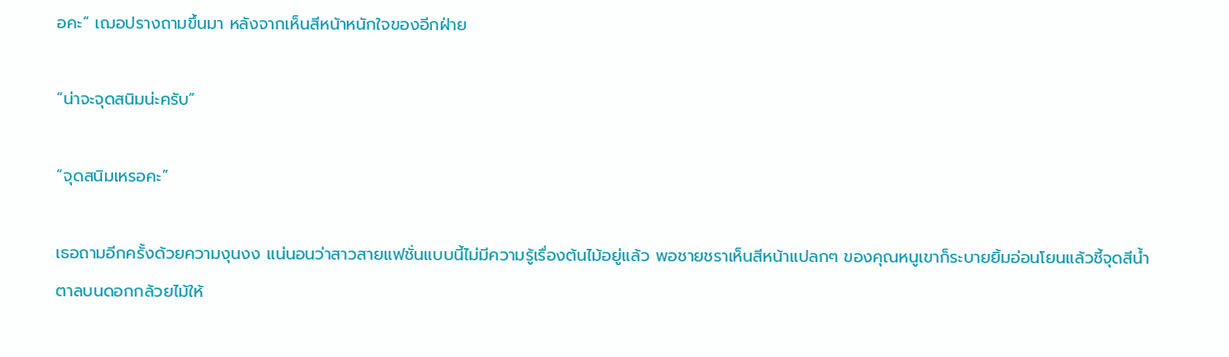อคะ” เฌอปรางถามขึ้นมา หลังจากเห็นสีหน้าหนักใจของอีกฝ่าย

“น่าจะจุดสนิมน่ะครับ”

“จุดสนิมเหรอคะ”

เธอถามอีกครั้งด้วยความงุนงง แน่นอนว่าสาวสายแฟชั่นแบบนี้ไม่มีความรู้เรื่องต้นไม้อยู่แล้ว พอชายชราเห็นสีหน้าแปลกๆ ของคุณหนูเขาก็ระบายยิ้มอ่อนโยนแล้วชี้จุดสีน้ำตาลบนดอกกล้วยไม้ให้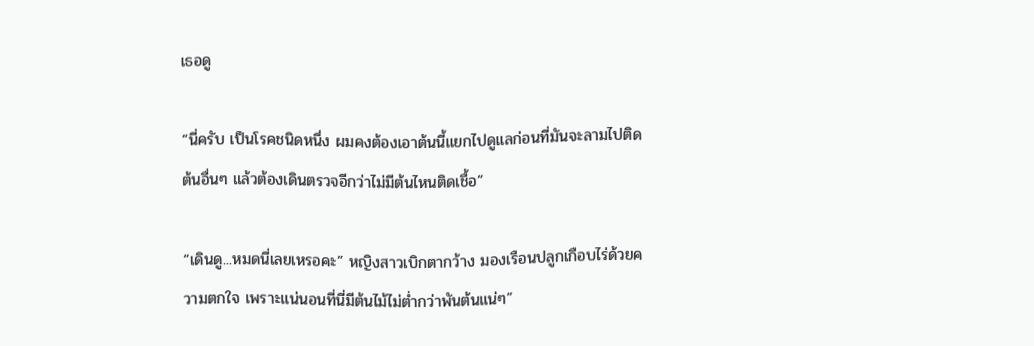เธอดู

“นี่ครับ เป็นโรคชนิดหนึ่ง ผมคงต้องเอาต้นนี้แยกไปดูแลก่อนที่มันจะลามไปติดต้นอื่นๆ แล้วต้องเดินตรวจอีกว่าไม่มีต้นไหนติดเชื้อ”

“เดินดู...หมดนี่เลยเหรอคะ” หญิงสาวเบิกตากว้าง มองเรือนปลูกเกือบไร่ด้วยความตกใจ เพราะแน่นอนที่นี่มีต้นไม้ไม่ต่ำกว่าพันต้นแน่ๆ”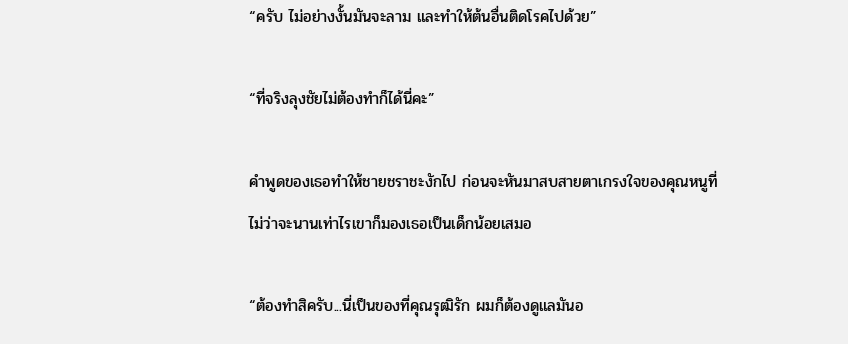“ครับ ไม่อย่างงั้นมันจะลาม และทำให้ต้นอื่นติดโรคไปด้วย”

“ที่จริงลุงชัยไม่ต้องทำก็ได้นี่คะ”

คำพูดของเธอทำให้ชายชราชะงักไป ก่อนจะหันมาสบสายตาเกรงใจของคุณหนูที่ไม่ว่าจะนานเท่าไรเขาก็มองเธอเป็นเด็กน้อยเสมอ

“ต้องทำสิครับ...นี่เป็นของที่คุณรุฒิรัก ผมก็ต้องดูแลมันอ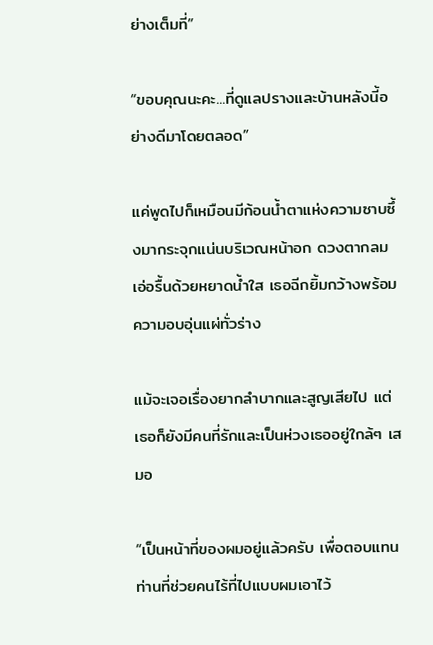ย่างเต็มที่”

“ขอบคุณนะคะ...ที่ดูแลปรางและบ้านหลังนี้อย่างดีมาโดยตลอด”

แค่พูดไปก็เหมือนมีก้อนน้ำตาแห่งความซาบซึ้งมากระจุกแน่นบริเวณหน้าอก ดวงตากลมเอ่อรื้นด้วยหยาดน้ำใส เธอฉีกยิ้มกว้างพร้อมความอบอุ่นแผ่ทั่วร่าง

แม้จะเจอเรื่องยากลำบากและสูญเสียไป แต่เธอก็ยังมีคนที่รักและเป็นห่วงเธออยู่ใกล้ๆ เสมอ

“เป็นหน้าที่ของผมอยู่แล้วครับ เพื่อตอบแทนท่านที่ช่วยคนไร้ที่ไปแบบผมเอาไว้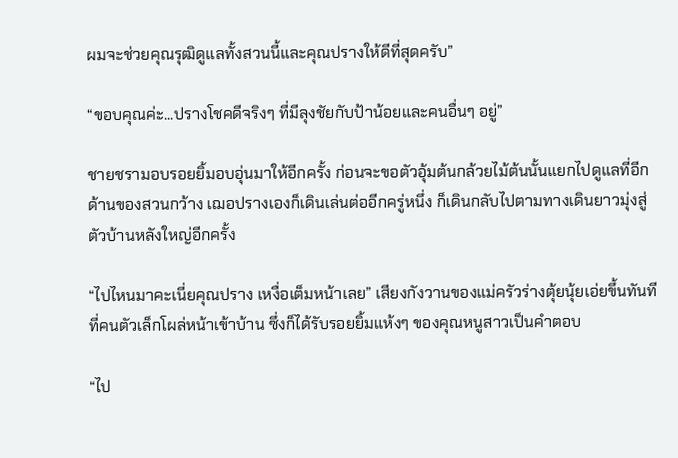ผมจะช่วยคุณรุฒิดูแลทั้งสวนนี้และคุณปรางให้ดีที่สุดครับ”

“ขอบคุณค่ะ...ปรางโชคดีจริงๆ ที่มีลุงชัยกับป้าน้อยและคนอื่นๆ อยู่”

ชายชรามอบรอยยิ้มอบอุ่นมาให้อีกครั้ง ก่อนจะขอตัวอุ้มต้นกล้วยไม้ต้นนั้นแยกไปดูแลที่อีกด้านของสวนกว้าง เฌอปรางเองก็เดินเล่นต่ออีกครู่หนึ่ง ก็เดินกลับไปตามทางเดินยาวมุ่งสู่ตัวบ้านหลังใหญ่อีกครั้ง

“ไปไหนมาคะเนี่ยคุณปราง เหงื่อเต็มหน้าเลย” เสียงกังวานของแม่ครัวร่างตุ้ยนุ้ยเอ่ยขึ้นทันทีที่คนตัวเล็กโผล่หน้าเข้าบ้าน ซึ่งก็ได้รับรอยยิ้มแห้งๆ ของคุณหนูสาวเป็นคำตอบ

“ไป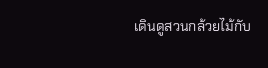เดินดูสวนกล้วยไม้กับ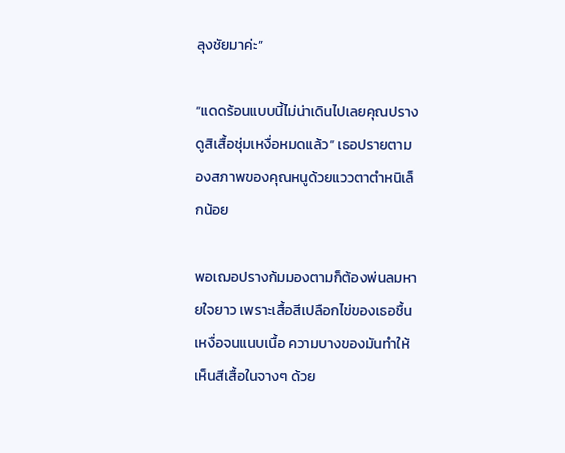ลุงชัยมาค่ะ”

“แดดร้อนแบบนี้ไม่น่าเดินไปเลยคุณปราง ดูสิเสื้อชุ่มเหงื่อหมดแล้ว” เธอปรายตามองสภาพของคุณหนูด้วยแววตาตำหนิเล็กน้อย

พอเฌอปรางก้มมองตามก็ต้องพ่นลมหายใจยาว เพราะเสื้อสีเปลือกไข่ของเธอชื้นเหงื่อจนแนบเนื้อ ความบางของมันทำให้เห็นสีเสื้อในจางๆ ด้วย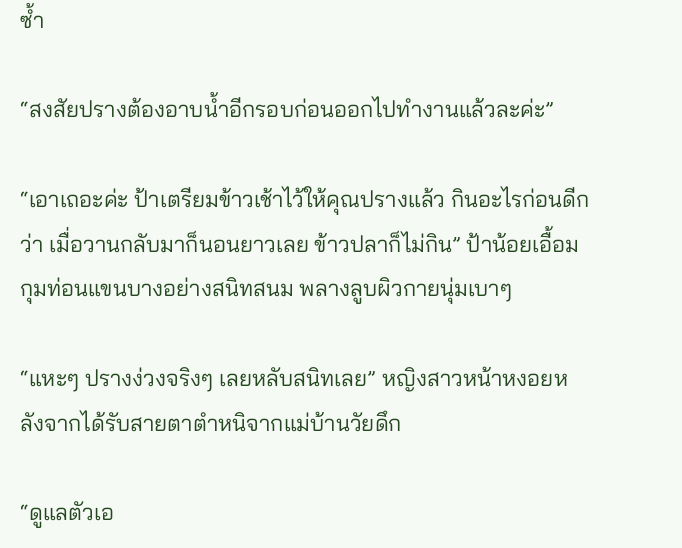ซ้ำ

“สงสัยปรางต้องอาบน้ำอีกรอบก่อนออกไปทำงานแล้วละค่ะ”

“เอาเถอะค่ะ ป้าเตรียมข้าวเช้าไว้ให้คุณปรางแล้ว กินอะไรก่อนดีกว่า เมื่อวานกลับมาก็นอนยาวเลย ข้าวปลาก็ไม่กิน” ป้าน้อยเอื้อมกุมท่อนแขนบางอย่างสนิทสนม พลางลูบผิวกายนุ่มเบาๆ

“แหะๆ ปรางง่วงจริงๆ เลยหลับสนิทเลย” หญิงสาวหน้าหงอยหลังจากได้รับสายตาตำหนิจากแม่บ้านวัยดึก

“ดูแลตัวเอ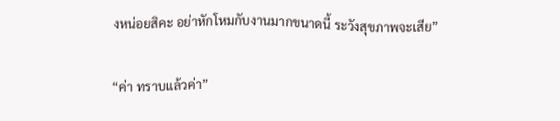งหน่อยสิคะ อย่าหักโหมกับงานมากขนาดนี้ ระวังสุขภาพจะเสีย”

“ค่า ทราบแล้วค่า”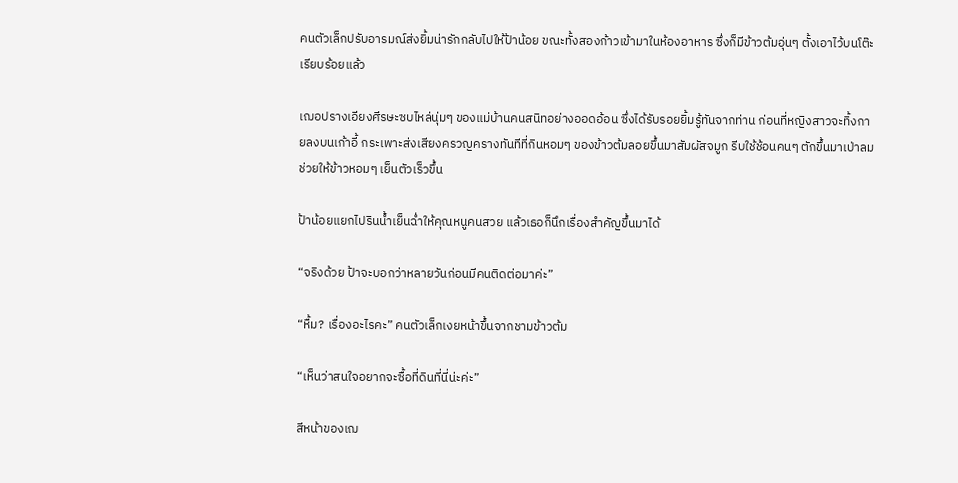คนตัวเล็กปรับอารมณ์ส่งยิ้มน่ารักกลับไปให้ป้าน้อย ขณะทั้งสองก้าวเข้ามาในห้องอาหาร ซึ่งก็มีข้าวต้มอุ่นๆ ตั้งเอาไว้บนโต๊ะเรียบร้อยแล้ว

เฌอปรางเอียงศีรษะซบไหล่นุ่มๆ ของแม่บ้านคนสนิทอย่างออดอ้อน ซึ่งได้รับรอยยิ้มรู้ทันจากท่าน ก่อนที่หญิงสาวจะทิ้งกายลงบนเก้าอี้ กระเพาะส่งเสียงครวญครางทันทีที่กินหอมๆ ของข้าวต้มลอยขึ้นมาสัมผัสจมูก รีบใช้ช้อนคนๆ ตักขึ้นมาเป่าลมช่วยให้ข้าวหอมๆ เย็นตัวเร็วขึ้น

ป้าน้อยแยกไปรินน้ำเย็นฉ่ำให้คุณหนูคนสวย แล้วเธอก็นึกเรื่องสำคัญขึ้นมาได้

“จริงด้วย ป้าจะบอกว่าหลายวันก่อนมีคนติดต่อมาค่ะ”

“หื้ม? เรื่องอะไรคะ” คนตัวเล็กเงยหน้าขึ้นจากชามข้าวต้ม

“เห็นว่าสนใจอยากจะซื้อที่ดินที่นี่น่ะค่ะ”

สีหน้าของเฌ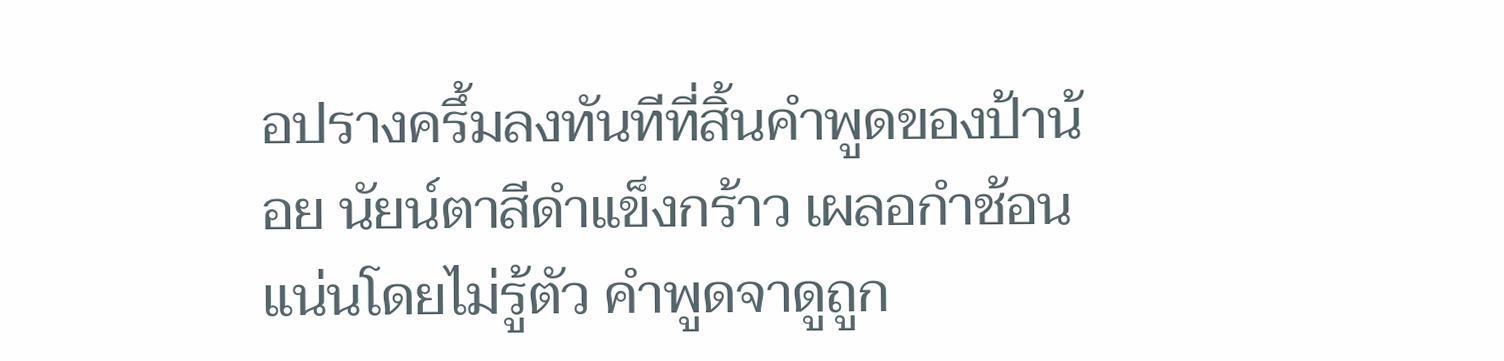อปรางครึ้มลงทันทีที่สิ้นคำพูดของป้าน้อย นัยน์ตาสีดำแข็งกร้าว เผลอกำช้อนแน่นโดยไม่รู้ตัว คำพูดจาดูถูก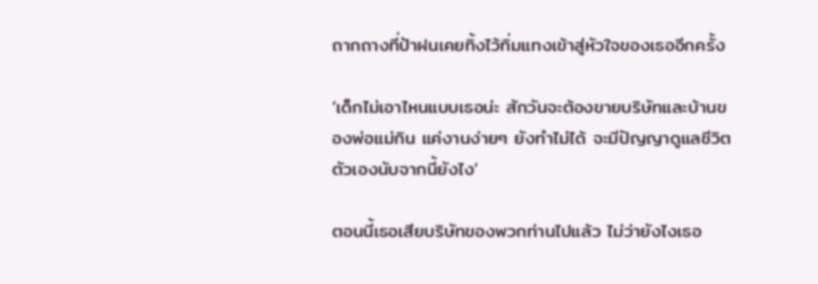ถากถางที่ป้าฝนเคยทิ้งไว้ทิ่มแทงเข้าสู่หัวใจของเธออีกครั้ง

‘เด็กไม่เอาไหนแบบเธอน่ะ สักวันจะต้องขายบริษัทและบ้านของพ่อแม่กิน แค่งานง่ายๆ ยังทำไม่ได้ จะมีปัญญาดูแลชีวิตตัวเองนับจากนี้ยังไง’

ตอนนี้เธอเสียบริษัทของพวกท่านไปแล้ว ไม่ว่ายังไงเธอ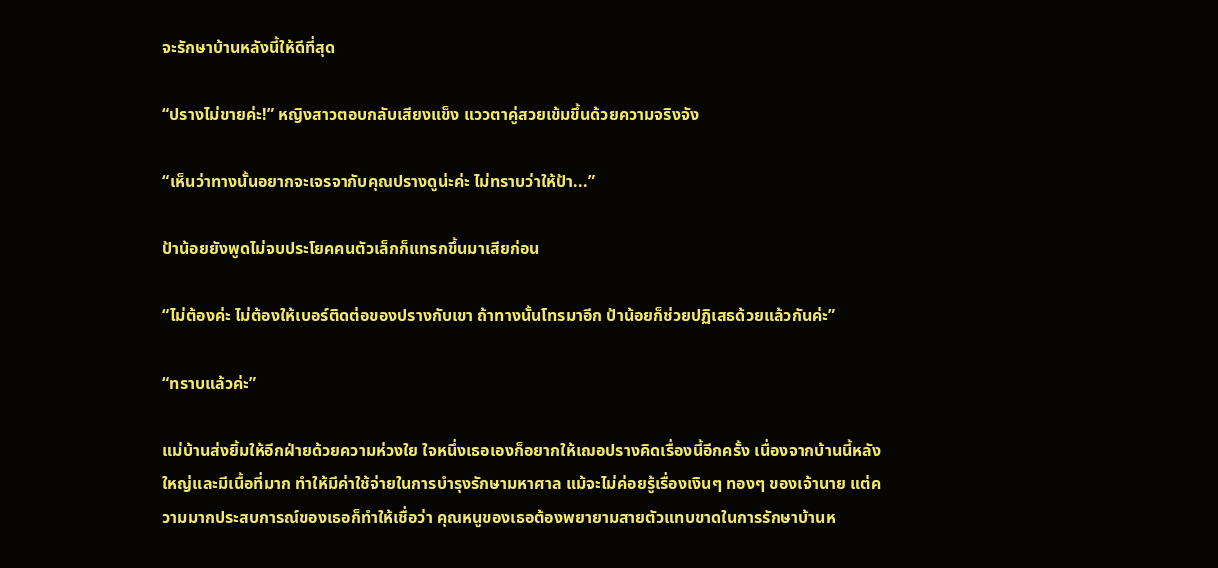จะรักษาบ้านหลังนี้ให้ดีที่สุด

“ปรางไม่ขายค่ะ!” หญิงสาวตอบกลับเสียงแข็ง แววตาคู่สวยเข้มขึ้นด้วยความจริงจัง

“เห็นว่าทางนั้นอยากจะเจรจากับคุณปรางดูน่ะค่ะ ไม่ทราบว่าให้ป้า...”

ป้าน้อยยังพูดไม่จบประโยคคนตัวเล็กก็แทรกขึ้นมาเสียก่อน

“ไม่ต้องค่ะ ไม่ต้องให้เบอร์ติดต่อของปรางกับเขา ถ้าทางนั้นโทรมาอีก ป้าน้อยก็ช่วยปฏิเสธด้วยแล้วกันค่ะ”

“ทราบแล้วค่ะ”

แม่บ้านส่งยิ้มให้อีกฝ่ายด้วยความห่วงใย ใจหนึ่งเธอเองก็อยากให้เฌอปรางคิดเรื่องนี้อีกครั้ง เนื่องจากบ้านนี้หลังใหญ่และมีเนื้อที่มาก ทำให้มีค่าใช้จ่ายในการบำรุงรักษามหาศาล แม้จะไม่ค่อยรู้เรื่องเงินๆ ทองๆ ของเจ้านาย แต่ความมากประสบการณ์ของเธอก็ทำให้เชื่อว่า คุณหนูของเธอต้องพยายามสายตัวแทบขาดในการรักษาบ้านห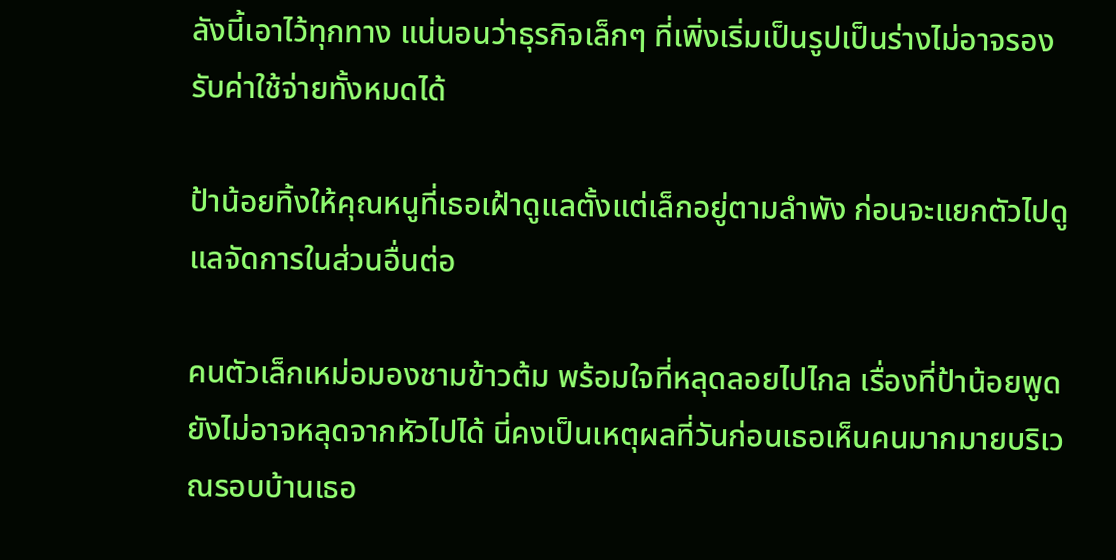ลังนี้เอาไว้ทุกทาง แน่นอนว่าธุรกิจเล็กๆ ที่เพิ่งเริ่มเป็นรูปเป็นร่างไม่อาจรองรับค่าใช้จ่ายทั้งหมดได้

ป้าน้อยทิ้งให้คุณหนูที่เธอเฝ้าดูแลตั้งแต่เล็กอยู่ตามลำพัง ก่อนจะแยกตัวไปดูแลจัดการในส่วนอื่นต่อ

คนตัวเล็กเหม่อมองชามข้าวต้ม พร้อมใจที่หลุดลอยไปไกล เรื่องที่ป้าน้อยพูดยังไม่อาจหลุดจากหัวไปได้ นี่คงเป็นเหตุผลที่วันก่อนเธอเห็นคนมากมายบริเวณรอบบ้านเธอ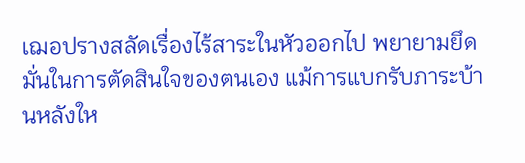เฌอปรางสลัดเรื่องไร้สาระในหัวออกไป พยายามยึดมั่นในการตัดสินใจของตนเอง แม้การแบกรับภาระบ้านหลังให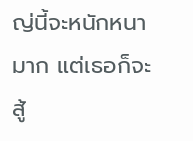ญ่นี้จะหนักหนามาก แต่เธอก็จะสู้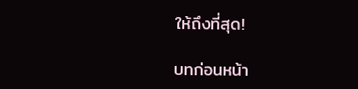ให้ถึงที่สุด!

บทก่อนหน้า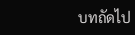บทถัดไป